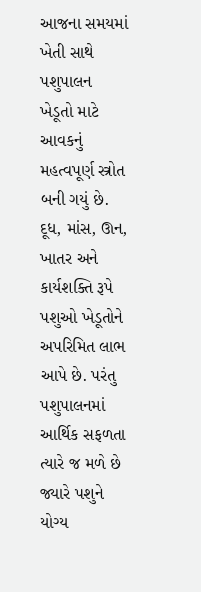આજના સમયમાં ખેતી સાથે પશુપાલન ખેડૂતો માટે આવકનું મહત્વપૂર્ણ સ્ત્રોત બની ગયું છે. દૂધ, માંસ, ઊન, ખાતર અને કાર્યશક્તિ રૂપે પશુઓ ખેડૂતોને અપરિમિત લાભ આપે છે. પરંતુ પશુપાલનમાં આર્થિક સફળતા ત્યારે જ મળે છે જ્યારે પશુને યોગ્ય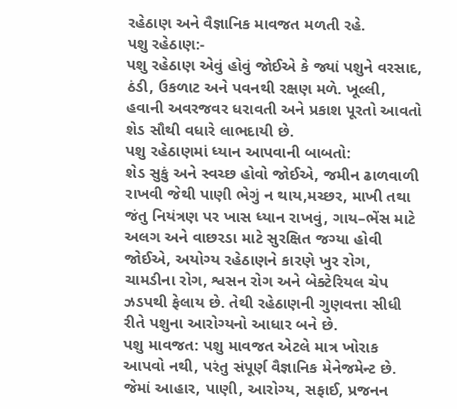રહેઠાણ અને વૈજ્ઞાનિક માવજત મળતી રહે.
પશુ રહેઠાણ:-
પશુ રહેઠાણ એવું હોવું જોઈએ કે જ્યાં પશુને વરસાદ, ઠંડી, ઉકળાટ અને પવનથી રક્ષણ મળે. ખૂલ્લી, હવાની અવરજવર ધરાવતી અને પ્રકાશ પૂરતો આવતો શેડ સૌથી વધારે લાભદાયી છે.
પશુ રહેઠાણમાં ધ્યાન આપવાની બાબતો:
શેડ સુકું અને સ્વચ્છ હોવો જોઈએ, જમીન ઢાળવાળી રાખવી જેથી પાણી ભેગું ન થાય,મચ્છર, માખી તથા જંતુ નિયંત્રણ પર ખાસ ધ્યાન રાખવું, ગાય–ભેંસ માટે અલગ અને વાછરડા માટે સુરક્ષિત જગ્યા હોવી જોઈએ, અયોગ્ય રહેઠાણને કારણે ખુર રોગ, ચામડીના રોગ, શ્વસન રોગ અને બેક્ટેરિયલ ચેપ ઝડપથી ફેલાય છે. તેથી રહેઠાણની ગુણવત્તા સીધી રીતે પશુના આરોગ્યનો આધાર બને છે.
પશુ માવજત: પશુ માવજત એટલે માત્ર ખોરાક આપવો નથી, પરંતુ સંપૂર્ણ વૈજ્ઞાનિક મેનેજમેન્ટ છે. જેમાં આહાર, પાણી, આરોગ્ય, સફાઈ, પ્રજનન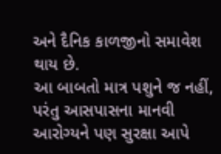અને દૈનિક કાળજીનો સમાવેશ થાય છે.
આ બાબતો માત્ર પશુને જ નહીં, પરંતુ આસપાસના માનવી આરોગ્યને પણ સુરક્ષા આપે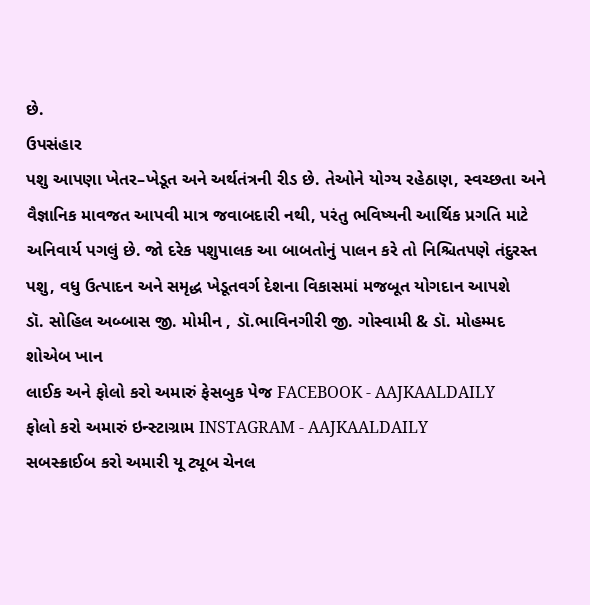છે.
ઉપસંહાર
પશુ આપણા ખેતર–ખેડૂત અને અર્થતંત્રની રીડ છે. તેઓને યોગ્ય રહેઠાણ, સ્વચ્છતા અને વૈજ્ઞાનિક માવજત આપવી માત્ર જવાબદારી નથી, પરંતુ ભવિષ્યની આર્થિક પ્રગતિ માટે અનિવાર્ય પગલું છે. જો દરેક પશુપાલક આ બાબતોનું પાલન કરે તો નિશ્ચિતપણે તંદુરસ્ત પશુ, વધુ ઉત્પાદન અને સમૃદ્ધ ખેડૂતવર્ગ દેશના વિકાસમાં મજબૂત યોગદાન આપશે
ડૉ. સોહિલ અબ્બાસ જી. મોમીન , ડૉ.ભાવિનગીરી જી. ગોસ્વામી & ડૉ. મોહમ્મદ શોએબ ખાન
લાઈક અને ફોલો કરો અમારું ફેસબુક પેજ FACEBOOK - AAJKAALDAILY
ફોલો કરો અમારું ઇન્સ્ટાગ્રામ INSTAGRAM - AAJKAALDAILY
સબસ્ક્રાઈબ કરો અમારી યૂ ટ્યૂબ ચેનલ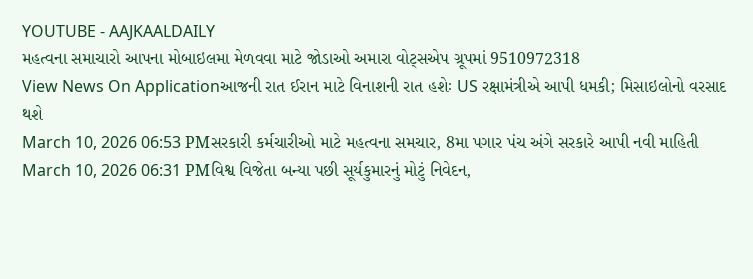YOUTUBE - AAJKAALDAILY
મહત્વના સમાચારો આપના મોબાઇલમા મેળવવા માટે જોડાઓ અમારા વોટ્સએપ ગ્રૂપમાં 9510972318
View News On Applicationઆજની રાત ઈરાન માટે વિનાશની રાત હશેઃ US રક્ષામંત્રીએ આપી ધમકી; મિસાઇલોનો વરસાદ થશે
March 10, 2026 06:53 PMસરકારી કર્મચારીઓ માટે મહત્વના સમચાર, 8મા પગાર પંચ અંગે સરકારે આપી નવી માહિતી
March 10, 2026 06:31 PMવિશ્વ વિજેતા બન્યા પછી સૂર્યકુમારનું મોટું નિવેદન,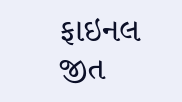ફાઇનલ જીત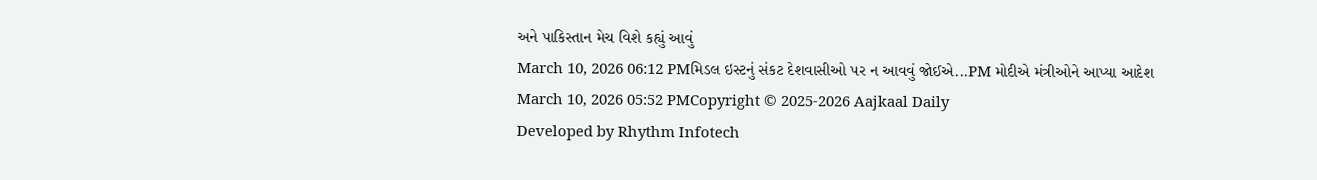અને પાકિસ્તાન મેચ વિશે કહ્યું આવું
March 10, 2026 06:12 PMમિડલ ઇસ્ટનું સંકટ દેશવાસીઓ પર ન આવવું જોઈએ...PM મોદીએ મંત્રીઓને આપ્યા આદેશ
March 10, 2026 05:52 PMCopyright © 2025-2026 Aajkaal Daily
Developed by Rhythm Infotech